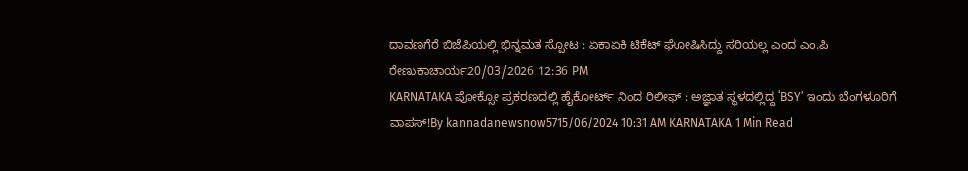ದಾವಣಗೆರೆ ಬಿಜೆಪಿಯಲ್ಲಿ ಭಿನ್ನಮತ ಸ್ಪೋಟ : ಏಕಾಏಕಿ ಟಿಕೆಟ್ ಘೋಷಿಸಿದ್ದು ಸರಿಯಲ್ಲ ಎಂದ ಎಂ.ಪಿ ರೇಣುಕಾಚಾರ್ಯ20/03/2026 12:36 PM
KARNATAKA ಪೋಕ್ಸೋ ಪ್ರಕರಣದಲ್ಲಿ ಹೈಕೋರ್ಟ್ ನಿಂದ ರಿಲೀಫ್ : ಅಜ್ಞಾತ ಸ್ಥಳದಲ್ಲಿದ್ದ ʻBSYʼ ಇಂದು ಬೆಂಗಳೂರಿಗೆ ವಾಪಸ್!By kannadanewsnow5715/06/2024 10:31 AM KARNATAKA 1 Min Read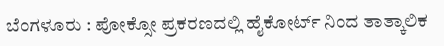ಬೆಂಗಳೂರು : ಪೋಕ್ಸೋ ಪ್ರಕರಣದಲ್ಲಿ ಹೈಕೋರ್ಟ್ ನಿಂದ ತಾತ್ಕಾಲಿಕ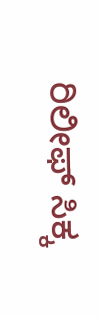ರಿಲೀಫ್ ಸಿಕ್ಕ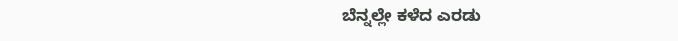ಬೆನ್ನಲ್ಲೇ ಕಳೆದ ಎರಡು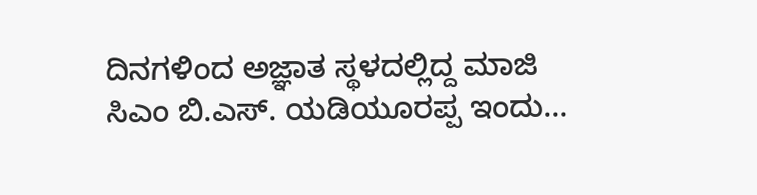ದಿನಗಳಿಂದ ಅಜ್ಞಾತ ಸ್ಥಳದಲ್ಲಿದ್ದ ಮಾಜಿ ಸಿಎಂ ಬಿ.ಎಸ್. ಯಡಿಯೂರಪ್ಪ ಇಂದು…